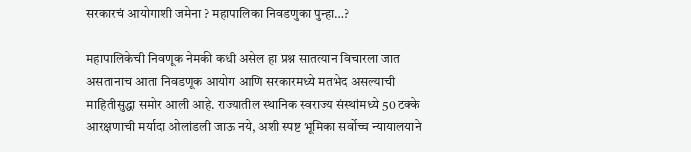सरकारचं आयोगाशी जमेना ? महापालिका निवडणुका पुन्हा…?

महापालिकेची निवणूक नेमकी कधी असेल हा प्रश्न सातत्यान विचारला जात असतानाच आता निवडणूक आयोग आणि सरकारमध्ये मतभेद असल्याची माहितीसुद्धा समोर आली आहे. राज्यातील स्थानिक स्वराज्य संस्थांमध्ये 50 टक्के आरक्षणाची मर्यादा ओलांडली जाऊ नये, अशी स्पष्ट भूमिका सर्वोच्च न्यायालयाने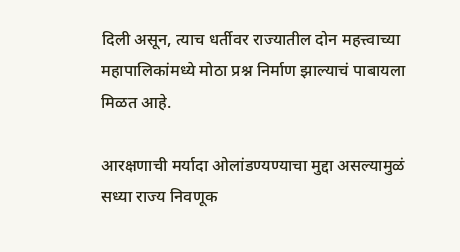दिली असून, त्याच धर्तीवर राज्यातील दोन महत्त्वाच्या महापालिकांमध्ये मोठा प्रश्न निर्माण झाल्याचं पाबायला मिळत आहे.

आरक्षणाची मर्यादा ओलांडण्यण्याचा मुद्दा असल्यामुळं सध्या राज्य निवणूक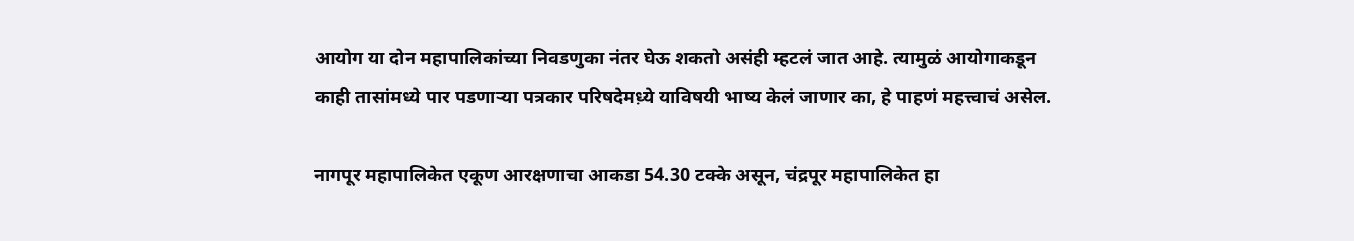आयोग या दोन महापालिकांच्या निवडणुका नंतर घेऊ शकतो असंही म्हटलं जात आहे. त्यामुळं आयोगाकडून काही तासांमध्ये पार पडणाऱ्या पत्रकार परिषदेमध़्ये याविषयी भाष्य केलं जाणार का, हे पाहणं महत्त्वाचं असेल.

नागपूर महापालिकेत एकूण आरक्षणाचा आकडा 54.30 टक्के असून, चंद्रपूर महापालिकेत हा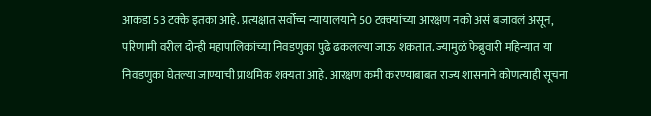आकडा 53 टक्के इतका आहे. प्रत्यक्षात सर्वोच्च न्यायालयाने 50 टक्क्यांच्या आरक्षण नको असं बजावलं असून, परिणामी वरील दोन्ही महापालिकांच्या निवडणुका पुढे ढकलल्या जाऊ शकतात. ज्यामुळं फेब्रुवारी महिन्यात या निवडणुका घेतल्या जाण्याची प्राथमिक शक्यता आहे. आरक्षण कमी करण्याबाबत राज्य शासनाने कोणत्याही सूचना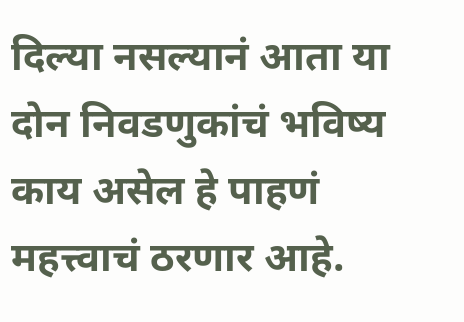दिल्या नसल्यानं आता या दोन निवडणुकांचं भविष्य काय असेल हे पाहणं महत्त्वाचं ठरणार आहे.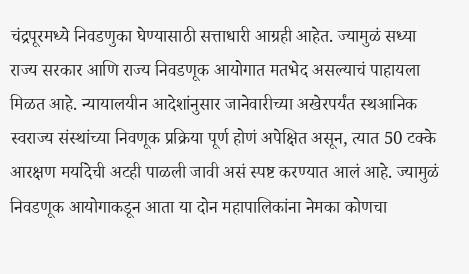चंद्रपूरमध्ये निवडणुका घेण्यासाठी सत्ताधारी आग्रही आहेत. ज्यामुळं सध्या राज्य सरकार आणि राज्य निवडणूक आयोगात मतभेद असल्याचं पाहायला मिळत आहे. न्यायालयीन आदेशांनुसार जानेवारीच्या अखेरपर्यंत स्थआनिक स्वराज्य संस्थांच्या निवणूक प्रक्रिया पूर्ण होणं अपेक्षित असून, त्यात 50 टक्के आरक्षण मर्यादेची अटही पाळली जावी असं स्पष्ट करण्यात आलं आहे. ज्यामुळं निवडणूक आयोगाकडून आता या दोन महापालिकांना नेमका कोणचा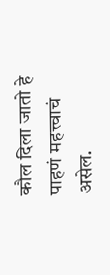कौल दिला जातो हे पाहणं महत्त्वाचं असेल.